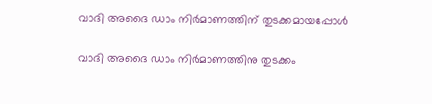വാദി അദൈ ഡാം നിർമാണത്തിന് തുടക്കമായപ്പോൾ

വാദി അദൈ ഡാം നിർമാണത്തിനു തുടക്കം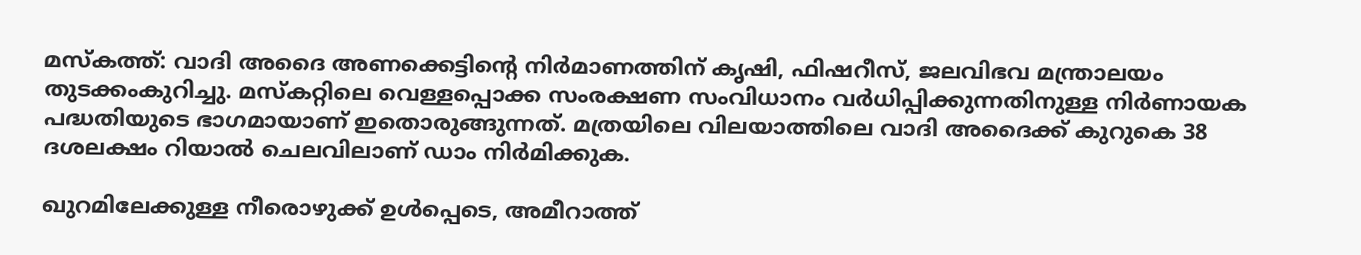മസ്കത്ത്: വാദി അദൈ അണക്കെട്ടിന്‍റെ നിർമാണത്തിന് കൃഷി, ഫിഷറീസ്, ജലവിഭവ മന്ത്രാലയം തുടക്കംകുറിച്ചു. മസ്‌കറ്റിലെ വെള്ളപ്പൊക്ക സംരക്ഷണ സംവിധാനം വർധിപ്പിക്കുന്നതിനുള്ള നിർണായക പദ്ധതിയുടെ ഭാഗമായാണ് ഇതൊരുങ്ങുന്നത്. മത്രയിലെ വിലയാത്തിലെ വാദി അദൈക്ക് കുറുകെ 38 ദശലക്ഷം റിയാൽ ചെലവിലാണ് ഡാം നിർമിക്കുക.

ഖുറമിലേക്കുള്ള നീരൊഴുക്ക് ഉൾപ്പെടെ, അമീറാത്ത്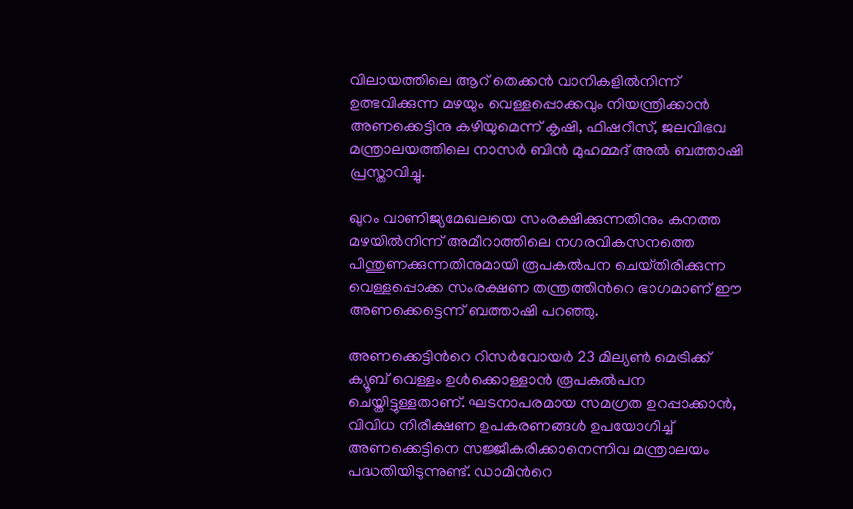വിലായത്തിലെ ആറ് തെക്കൻ വാനികളിൽനിന്ന് ഉത്ഭവിക്കുന്ന മഴയും വെള്ളപ്പൊക്കവും നിയന്ത്രിക്കാൻ അണക്കെട്ടിനു കഴിയുമെന്ന് കൃഷി, ഫിഷറീസ്, ജലവിഭവ മന്ത്രാലയത്തിലെ നാസർ ബിൻ മുഹമ്മദ് അൽ ബത്താഷി പ്രസ്താവിച്ചു.

ഖുറം വാണിജ്യമേഖലയെ സംരക്ഷിക്കുന്നതിനും കനത്ത മഴയിൽനിന്ന് അമീറാത്തിലെ നഗരവികസനത്തെ പിന്തുണക്കുന്നതിനുമായി രൂപകൽപന ചെയ്‌തിരിക്കുന്ന വെള്ളപ്പൊക്ക സംരക്ഷണ തന്ത്രത്തിന്‍റെ ഭാഗമാണ് ഈ അണക്കെട്ടെന്ന് ബത്താഷി പറഞ്ഞു.

അണക്കെട്ടിന്‍റെ റിസർവോയർ 23 മില്യൺ മെട്രിക്ക് ക്യൂബ് വെള്ളം ഉൾക്കൊള്ളാൻ രൂപകൽപന ചെയ്തിട്ടുള്ളതാണ്. ഘടനാപരമായ സമഗ്രത ഉറപ്പാക്കാൻ, വിവിധ നിരീക്ഷണ ഉപകരണങ്ങൾ ഉപയോഗിച്ച് അണക്കെട്ടിനെ സജ്ജീകരിക്കാനെന്നിവ മന്ത്രാലയം പദ്ധതിയിടുന്നുണ്ട്. ഡാമിന്‍റെ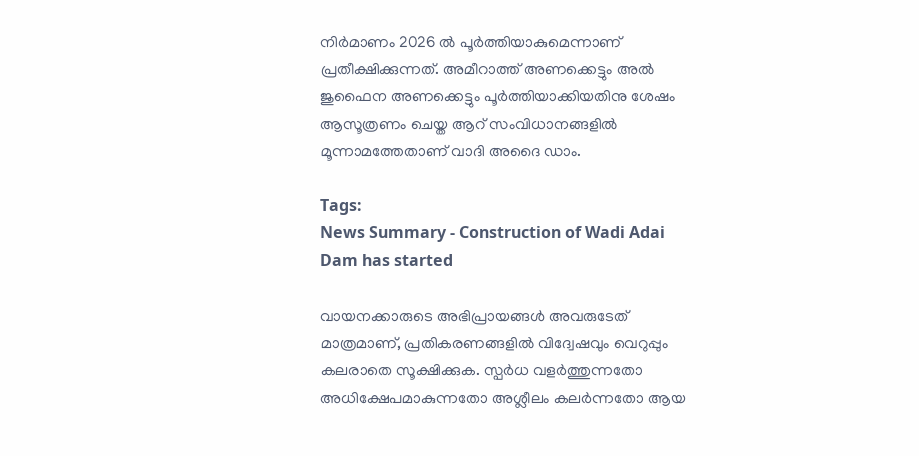നിർമാണം 2026 ൽ പൂർത്തിയാകുമെന്നാണ് പ്രതീക്ഷിക്കുന്നത്. അമീറാത്ത് അണക്കെട്ടും അൽ ജുഫൈന അണക്കെട്ടും പൂർത്തിയാക്കിയതിനു ശേഷം ആസൂത്രണം ചെയ്ത ആറ് സംവിധാനങ്ങളിൽ മൂന്നാമത്തേതാണ് വാദി അദൈ ഡാം.

Tags:
News Summary - Construction of Wadi Adai Dam has started

വായനക്കാരുടെ അഭിപ്രായങ്ങള്‍ അവരുടേത് മാത്രമാണ്, പ്രതികരണങ്ങളിൽ വിദ്വേഷവും വെറുപ്പും കലരാതെ സൂക്ഷിക്കുക. സ്പർധ വളർത്തുന്നതോ അധിക്ഷേപമാകുന്നതോ അശ്ലീലം കലർന്നതോ ആയ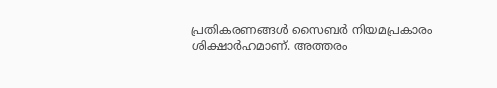പ്രതികരണങ്ങൾ സൈബർ നിയമപ്രകാരം ശിക്ഷാർഹമാണ്. അത്തരം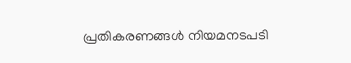പ്രതികരണങ്ങൾ നിയമനടപടി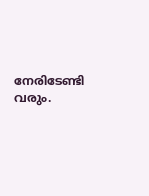നേരിടേണ്ടി വരും.